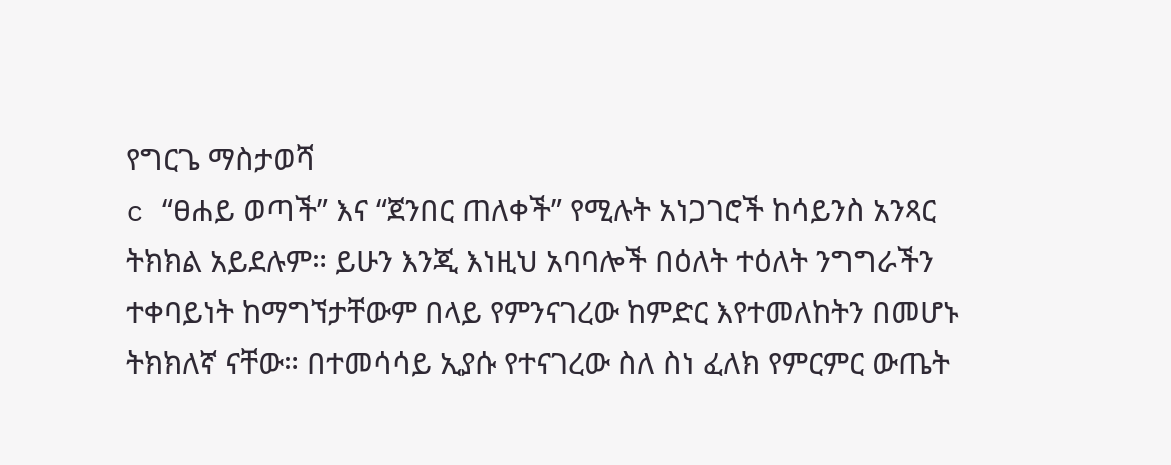የግርጌ ማስታወሻ
c “ፀሐይ ወጣች” እና “ጀንበር ጠለቀች” የሚሉት አነጋገሮች ከሳይንስ አንጻር ትክክል አይደሉም። ይሁን እንጂ እነዚህ አባባሎች በዕለት ተዕለት ንግግራችን ተቀባይነት ከማግኘታቸውም በላይ የምንናገረው ከምድር እየተመለከትን በመሆኑ ትክክለኛ ናቸው። በተመሳሳይ ኢያሱ የተናገረው ስለ ስነ ፈለክ የምርምር ውጤት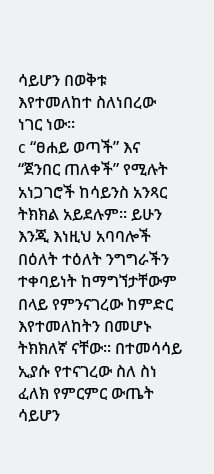ሳይሆን በወቅቱ እየተመለከተ ስለነበረው ነገር ነው።
c “ፀሐይ ወጣች” እና “ጀንበር ጠለቀች” የሚሉት አነጋገሮች ከሳይንስ አንጻር ትክክል አይደሉም። ይሁን እንጂ እነዚህ አባባሎች በዕለት ተዕለት ንግግራችን ተቀባይነት ከማግኘታቸውም በላይ የምንናገረው ከምድር እየተመለከትን በመሆኑ ትክክለኛ ናቸው። በተመሳሳይ ኢያሱ የተናገረው ስለ ስነ ፈለክ የምርምር ውጤት ሳይሆን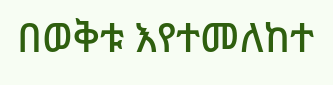በወቅቱ እየተመለከተ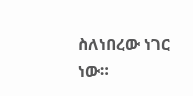ስለነበረው ነገር ነው።